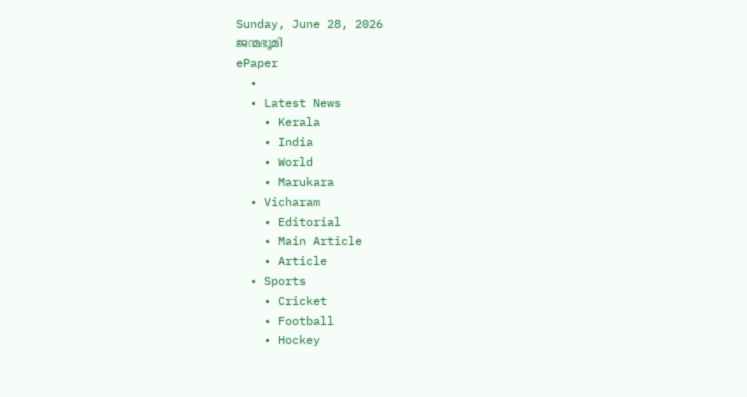Sunday, June 28, 2026
ജന്മഭൂമി
ePaper
  •
  • Latest News
    • Kerala
    • India
    • World
    • Marukara
  • Vicharam
    • Editorial
    • Main Article
    • Article
  • Sports
    • Cricket
    • Football
    • Hockey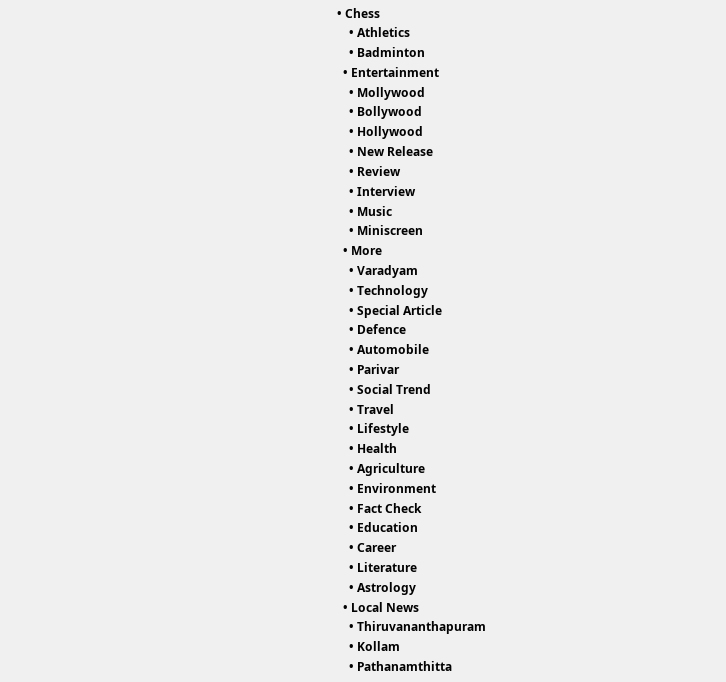• Chess
    • Athletics
    • Badminton
  • Entertainment
    • Mollywood
    • Bollywood
    • Hollywood
    • New Release
    • Review
    • Interview
    • Music
    • Miniscreen
  • More
    • Varadyam
    • Technology
    • Special Article
    • Defence
    • Automobile
    • Parivar
    • Social Trend
    • Travel
    • Lifestyle
    • Health
    • Agriculture
    • Environment
    • Fact Check
    • Education
    • Career
    • Literature
    • Astrology
  • Local News
    • Thiruvananthapuram
    • Kollam
    • Pathanamthitta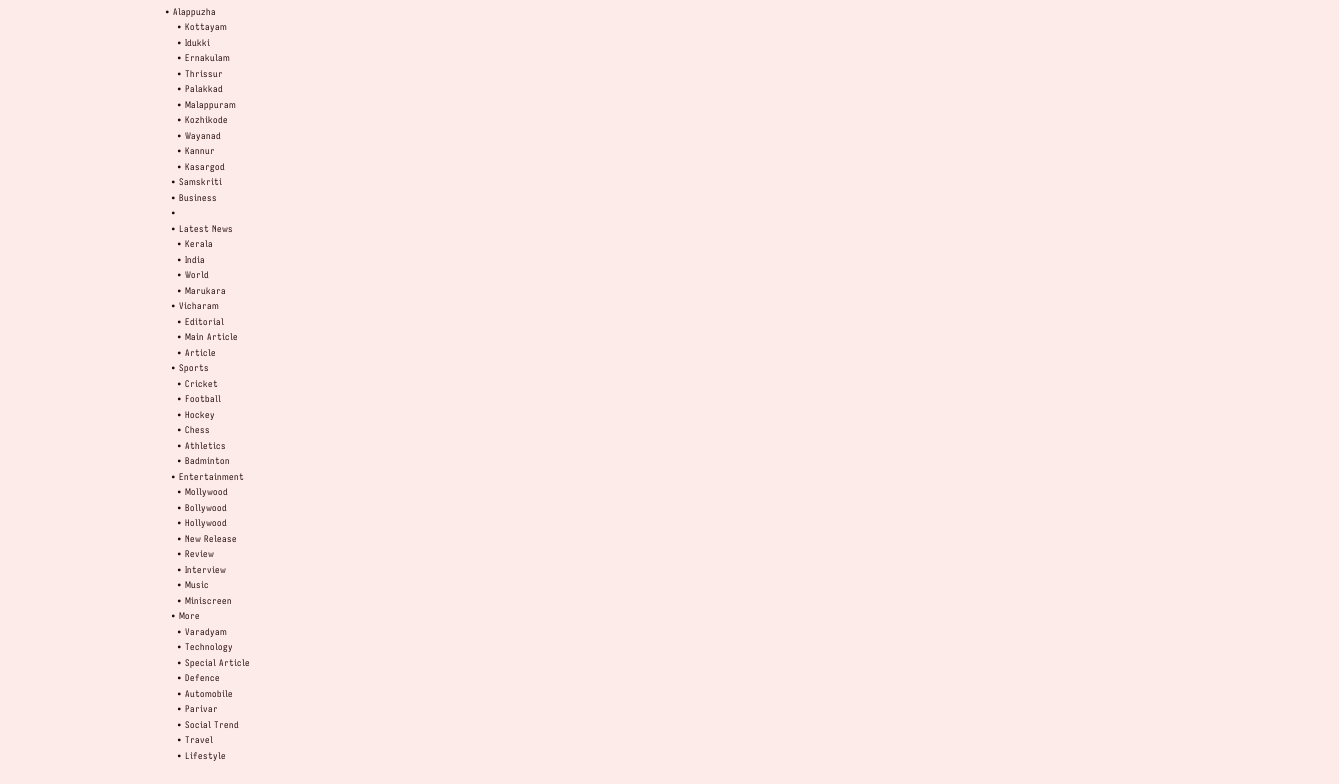• Alappuzha
    • Kottayam
    • Idukki
    • Ernakulam
    • Thrissur
    • Palakkad
    • Malappuram
    • Kozhikode
    • Wayanad
    • Kannur
    • Kasargod
  • Samskriti
  • Business
  •
  • Latest News
    • Kerala
    • India
    • World
    • Marukara
  • Vicharam
    • Editorial
    • Main Article
    • Article
  • Sports
    • Cricket
    • Football
    • Hockey
    • Chess
    • Athletics
    • Badminton
  • Entertainment
    • Mollywood
    • Bollywood
    • Hollywood
    • New Release
    • Review
    • Interview
    • Music
    • Miniscreen
  • More
    • Varadyam
    • Technology
    • Special Article
    • Defence
    • Automobile
    • Parivar
    • Social Trend
    • Travel
    • Lifestyle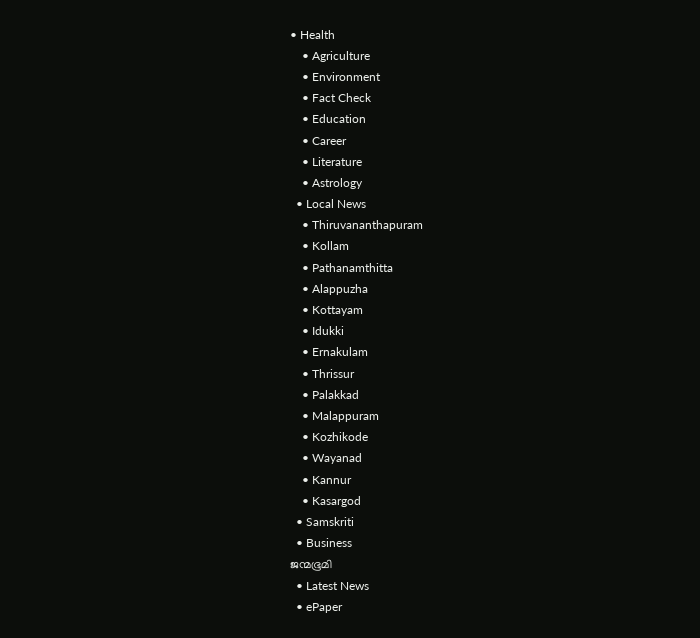• Health
    • Agriculture
    • Environment
    • Fact Check
    • Education
    • Career
    • Literature
    • Astrology
  • Local News
    • Thiruvananthapuram
    • Kollam
    • Pathanamthitta
    • Alappuzha
    • Kottayam
    • Idukki
    • Ernakulam
    • Thrissur
    • Palakkad
    • Malappuram
    • Kozhikode
    • Wayanad
    • Kannur
    • Kasargod
  • Samskriti
  • Business
ജന്മഭൂമി
  • Latest News
  • ePaper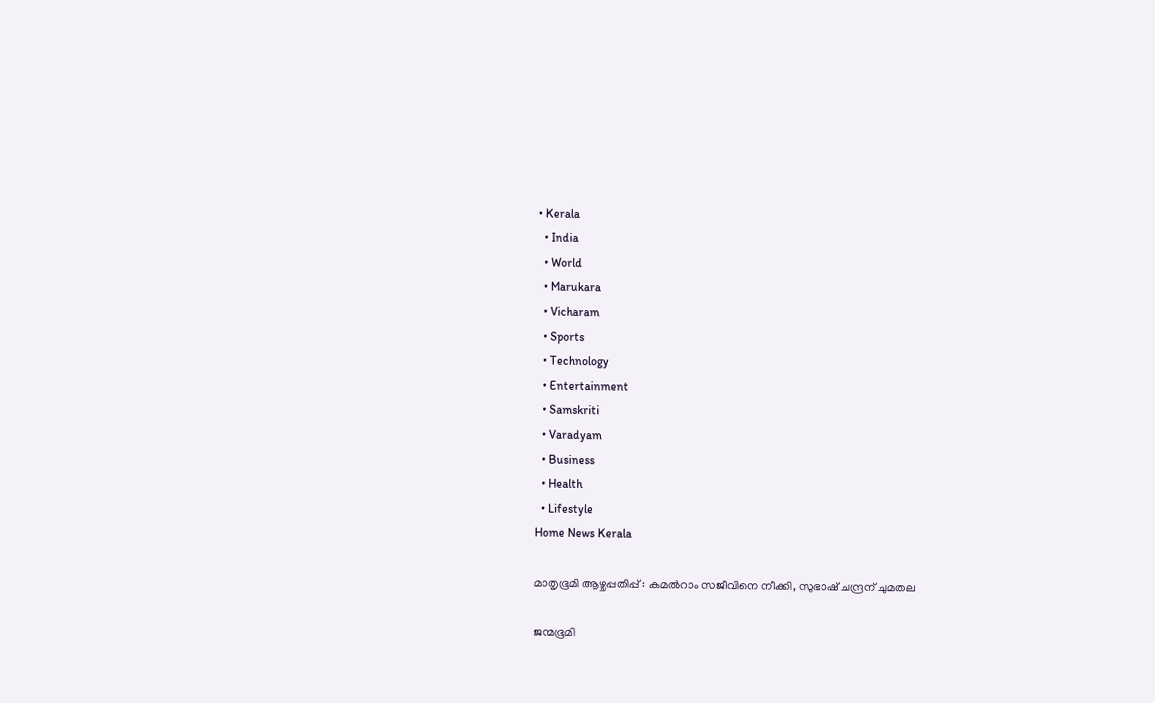• Kerala
  • India
  • World
  • Marukara
  • Vicharam
  • Sports
  • Technology
  • Entertainment
  • Samskriti
  • Varadyam
  • Business
  • Health
  • Lifestyle
Home News Kerala

മാതൃഭൂമി ആഴ്ചപ്പതിപ്പ് : കമല്‍റാം സജീവിനെ നീക്കി, സുഭാഷ് ചന്ദ്രന് ചുമതല

ജന്മഭൂമി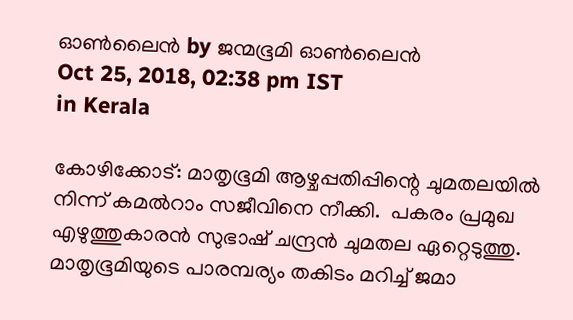ഓണ്‍ലൈന്‍ by ജന്മഭൂമി ഓണ്‍ലൈന്‍
Oct 25, 2018, 02:38 pm IST
in Kerala

കോഴിക്കോട്: മാതൃഭൂമി ആഴ്ചപ്പതിപ്പിന്റെ ചുമതലയില്‍ നിന്ന് കമല്‍റാം സജീവിനെ നീക്കി.  പകരം പ്രമുഖ എഴുത്തുകാരന്‍ സുഭാഷ് ചന്ദ്രന്‍ ചുമതല ഏറ്റെടുത്തു.  മാതൃഭൂമിയുടെ പാരമ്പര്യം തകിടം മറിച്ച് ജമാ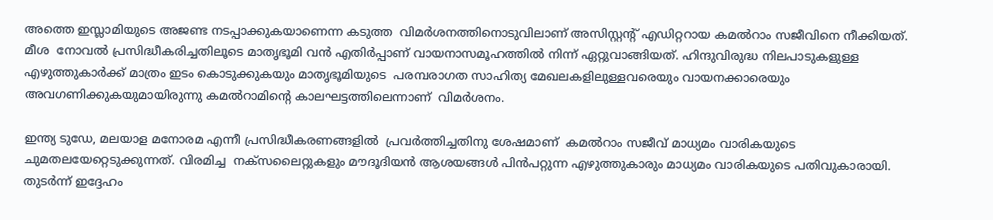അത്തെ ഇസ്ലാമിയുടെ അജണ്ട നടപ്പാക്കുകയാണെന്ന കടുത്ത  വിമര്‍ശനത്തിനൊടുവിലാണ് അസിസ്റ്റന്റ് എഡിറ്ററായ കമല്‍റാം സജീവിനെ നീക്കിയത്.   മീശ  നോവല്‍ പ്രസിദ്ധീകരിച്ചതിലൂടെ മാതൃഭൂമി വന്‍ എതിര്‍പ്പാണ് വായനാസമൂഹത്തില്‍ നിന്ന് ഏറ്റുവാങ്ങിയത്. ഹിന്ദുവിരുദ്ധ നിലപാടുകളുള്ള എഴുത്തുകാര്‍ക്ക് മാത്രം ഇടം കൊടുക്കുകയും മാതൃഭൂമിയുടെ  പരമ്പരാഗത സാഹിത്യ മേഖലകളിലുള്ളവരെയും വായനക്കാരെയും  അവഗണിക്കുകയുമായിരുന്നു കമല്‍റാമിന്റെ കാലഘട്ടത്തിലെന്നാണ്  വിമര്‍ശനം.

ഇന്ത്യ ടുഡേ, മലയാള മനോരമ എന്നീ പ്രസിദ്ധീകരണങ്ങളില്‍  പ്രവര്‍ത്തിച്ചതിനു ശേഷമാണ്  കമല്‍റാം സജീവ് മാധ്യമം വാരികയുടെ ചുമതലയേറ്റെടുക്കുന്നത്. വിരമിച്ച  നക്‌സലൈറ്റുകളും മൗദൂദിയന്‍ ആശയങ്ങള്‍ പിന്‍പറ്റുന്ന എഴുത്തുകാരും മാധ്യമം വാരികയുടെ പതിവുകാരായി. തുടര്‍ന്ന് ഇദ്ദേഹം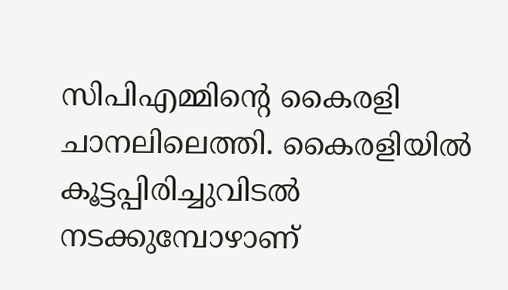സിപിഎമ്മിന്റെ കൈരളി ചാനലിലെത്തി. കൈരളിയില്‍ കൂട്ടപ്പിരിച്ചുവിടല്‍ നടക്കുമ്പോഴാണ്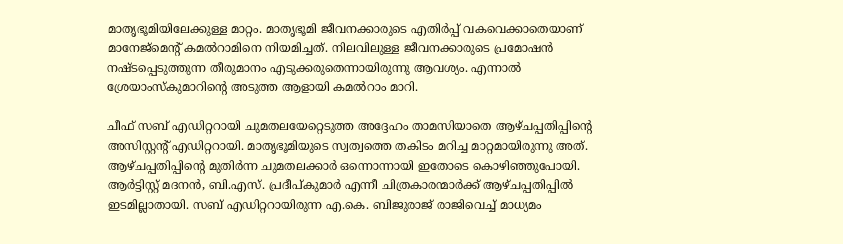മാതൃഭൂമിയിലേക്കുള്ള മാറ്റം. മാതൃഭൂമി ജീവനക്കാരുടെ എതിര്‍പ്പ് വകവെക്കാതെയാണ് മാനേജ്‌മെന്റ് കമല്‍റാമിനെ നിയമിച്ചത്. നിലവിലുള്ള ജീവനക്കാരുടെ പ്രമോഷന്‍ നഷ്ടപ്പെടുത്തുന്ന തീരുമാനം എടുക്കരുതെന്നായിരുന്നു ആവശ്യം. എന്നാല്‍  ശ്രേയാംസ്‌കുമാറിന്റെ അടുത്ത ആളായി കമല്‍റാം മാറി.

ചീഫ് സബ് എഡിറ്ററായി ചുമതലയേറ്റെടുത്ത അദ്ദേഹം താമസിയാതെ ആഴ്ചപ്പതിപ്പിന്റെ അസിസ്റ്റന്റ് എഡിറ്ററായി. മാതൃഭൂമിയുടെ സ്വത്വത്തെ തകിടം മറിച്ച മാറ്റമായിരുന്നു അത്. ആഴ്ചപ്പതിപ്പിന്റെ മുതിര്‍ന്ന ചുമതലക്കാര്‍ ഒന്നൊന്നായി ഇതോടെ കൊഴിഞ്ഞുപോയി. ആര്‍ട്ടിസ്റ്റ് മദനന്‍, ബി.എസ്. പ്രദീപ്കുമാര്‍ എന്നീ ചിത്രകാരന്മാര്‍ക്ക് ആഴ്ചപ്പതിപ്പില്‍ ഇടമില്ലാതായി. സബ് എഡിറ്ററായിരുന്ന എ.കെ. ബിജുരാജ് രാജിവെച്ച് മാധ്യമം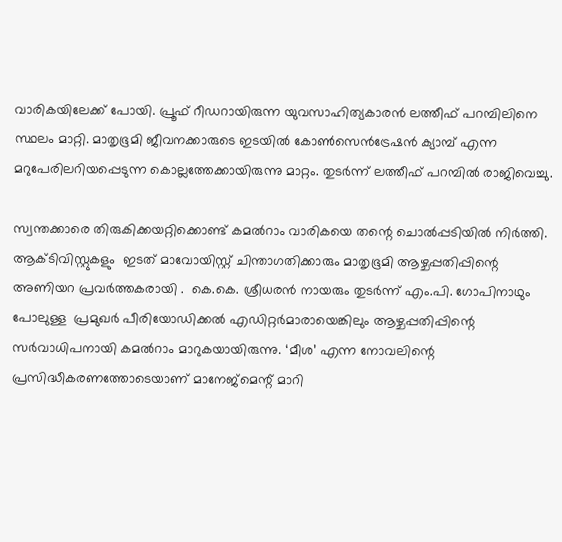വാരികയിലേക്ക് പോയി. പ്രൂഫ് റീഡറായിരുന്ന യുവസാഹിത്യകാരന്‍ ലത്തീഫ് പറമ്പിലിനെ സ്ഥലം മാറ്റി. മാതൃഭൂമി ജീവനക്കാരുടെ ഇടയില്‍ കോണ്‍സെന്‍ട്രേഷന്‍ ക്യാമ്പ് എന്ന മറുപേരിലറിയപ്പെടുന്ന കൊല്ലത്തേക്കായിരുന്നു മാറ്റം. തുടര്‍ന്ന് ലത്തീഫ് പറമ്പില്‍ രാജിവെച്ചു.

സ്വന്തക്കാരെ തിരുകിക്കയറ്റിക്കൊണ്ട് കമല്‍റാം വാരികയെ തന്റെ ചൊല്‍പ്പടിയില്‍ നിര്‍ത്തി. ആക്ടിവിസ്റ്റുകളും  ഇടത് മാവോയിസ്റ്റ് ചിന്താഗതിക്കാരും മാതൃഭൂമി ആഴ്ചപ്പതിപ്പിന്റെ  അണിയറ പ്രവര്‍ത്തകരായി .  കെ.കെ. ശ്രീധരന്‍ നായരും തുടര്‍ന്ന് എം.പി. ഗോപിനാഥും പോലുള്ള  പ്രമുഖര്‍ പീരിയോഡിക്കല്‍ എഡിറ്റര്‍മാരായെങ്കിലും ആഴ്ചപ്പതിപ്പിന്റെ സര്‍വാധിപനായി കമല്‍റാം മാറുകയായിരുന്നു. ‘മീശ’ എന്ന നോവലിന്റെ പ്രസിദ്ധീകരണത്തോടെയാണ് മാനേജ്‌മെന്റ് മാറി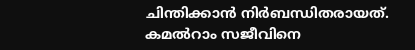ചിന്തിക്കാന്‍ നിര്‍ബന്ധിതരായത്. കമല്‍റാം സജീവിനെ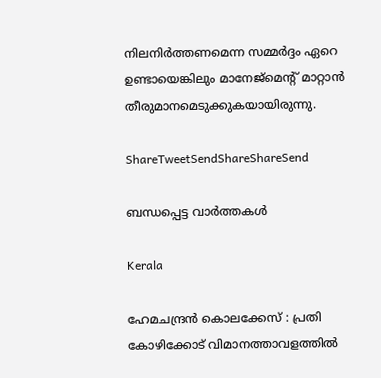നിലനിര്‍ത്തണമെന്ന സമ്മര്‍ദ്ദം ഏറെ ഉണ്ടായെങ്കിലും മാനേജ്‌മെന്റ് മാറ്റാന്‍ തീരുമാനമെടുക്കുകയായിരുന്നു.

ShareTweetSendShareShareSend

ബന്ധപ്പെട്ട വാര്‍ത്തകള്‍

Kerala

ഹേമചന്ദ്രന്‍ കൊലക്കേസ് : പ്രതി കോഴിക്കോട് വിമാനത്താവളത്തില്‍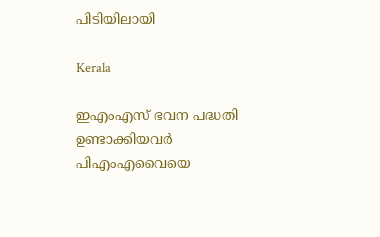പിടിയിലായി

Kerala

ഇഎംഎസ് ഭവന പദ്ധതി ഉണ്ടാക്കിയവര്‍ പിഎംഎവൈയെ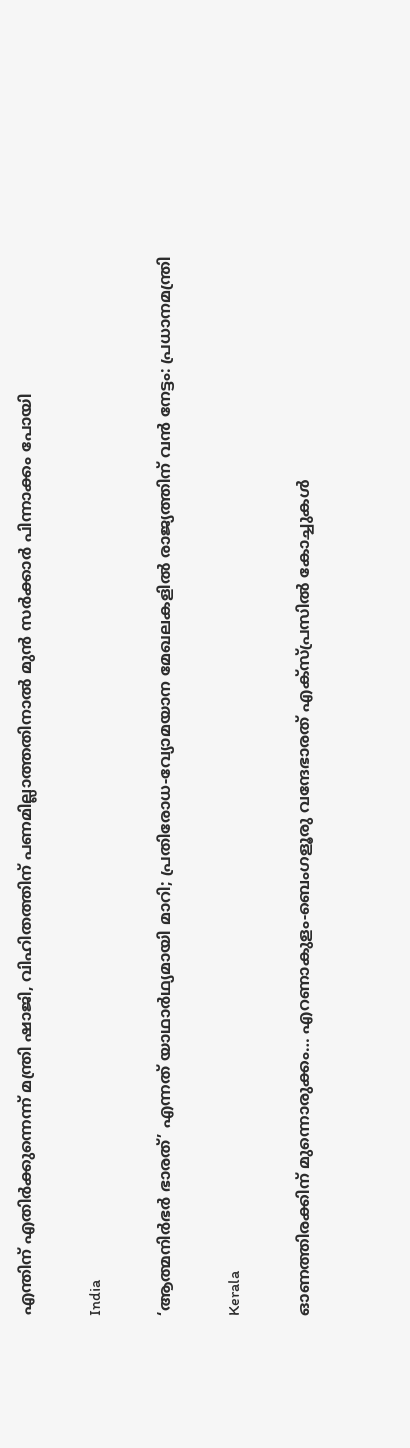എന്തിന് എതിര്‍ക്കുന്നെന്ന് മന്ത്രി ഷാജി, വിഹിതത്തിന് പണമില്ലാത്തതിനാല്‍ മുന്‍ സര്‍ക്കാര്‍ പിന്നാക്കം പോയി

India

‘ആത്മനിർഭർ ഭാരത്’ എന്നത് യാഥാർഥ്യമായി മാറി; പ്രതിരോധ-വ്യോമയാന മേഖലകളില്‍ രാജ്യത്തിന് വന്‍ നേട്ടം: പ്രധാനമന്ത്രി

Kerala

ഓണത്തിരക്കിന് മുന്നൊരുക്കം… എറണാകുളം-ബെംഗളൂരു വന്ദേഭാരത് എക്സ്പ്രസിൽ കോച്ചുകൾ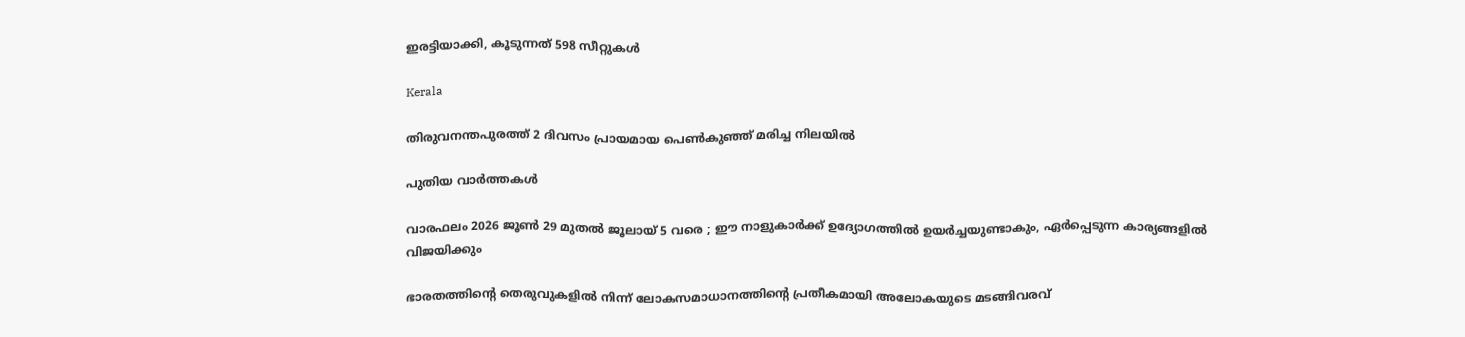ഇരട്ടിയാക്കി, കൂടുന്നത് 598 സീറ്റുകള്‍

Kerala

തിരുവനന്തപുരത്ത് 2 ദിവസം പ്രായമായ പെണ്‍കുഞ്ഞ് മരിച്ച നിലയില്‍

പുതിയ വാര്‍ത്തകള്‍

വാരഫലം 2026 ജൂണ്‍ 29 മുതല്‍ ജൂലായ് 5 വരെ ; ഈ നാളുകാര്‍ക്ക് ഉദ്യോഗത്തില്‍ ഉയര്‍ച്ചയുണ്ടാകും, ഏര്‍പ്പെടുന്ന കാര്യങ്ങളില്‍ വിജയിക്കും

ഭാരതത്തിന്റെ തെരുവുകളില്‍ നിന്ന് ലോകസമാധാനത്തിന്റെ പ്രതീകമായി അലോകയുടെ മടങ്ങിവരവ്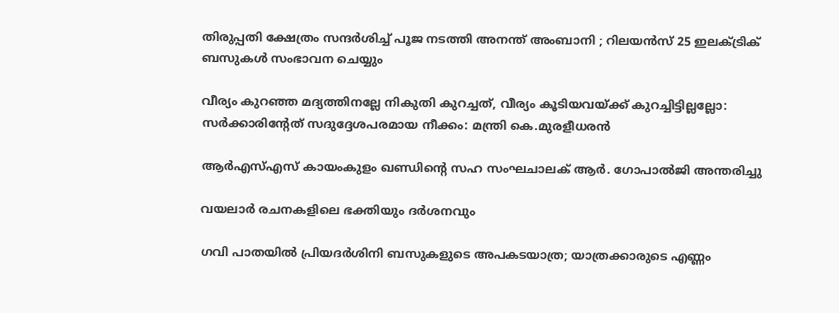തിരുപ്പതി ക്ഷേത്രം സന്ദർശിച്ച് പൂജ നടത്തി അനന്ത് അംബാനി ; റിലയൻസ് 25 ഇലക്ട്രിക് ബസുകൾ സംഭാവന ചെയ്യും

വീര്യം കുറഞ്ഞ മദ്യത്തിനല്ലേ നികുതി കുറച്ചത്, വീര്യം കൂടിയവയ്‌ക്ക് കുറച്ചിട്ടില്ലല്ലോ: സർക്കാരിന്റേത് സദുദ്ദേശപരമായ നീക്കം: മന്ത്രി കെ.മുരളീധരൻ

ആർഎസ്‌എസ്‌ കായംകുളം ഖണ്ഡിന്റെ സഹ സംഘചാലക് ആർ. ഗോപാൽജി അന്തരിച്ചു

വയലാര്‍ രചനകളിലെ ഭക്തിയും ദര്‍ശനവും

ഗവി പാതയിൽ പ്രിയദർശിനി ബസുകളുടെ അപകടയാത്ര; യാത്രക്കാരുടെ എണ്ണം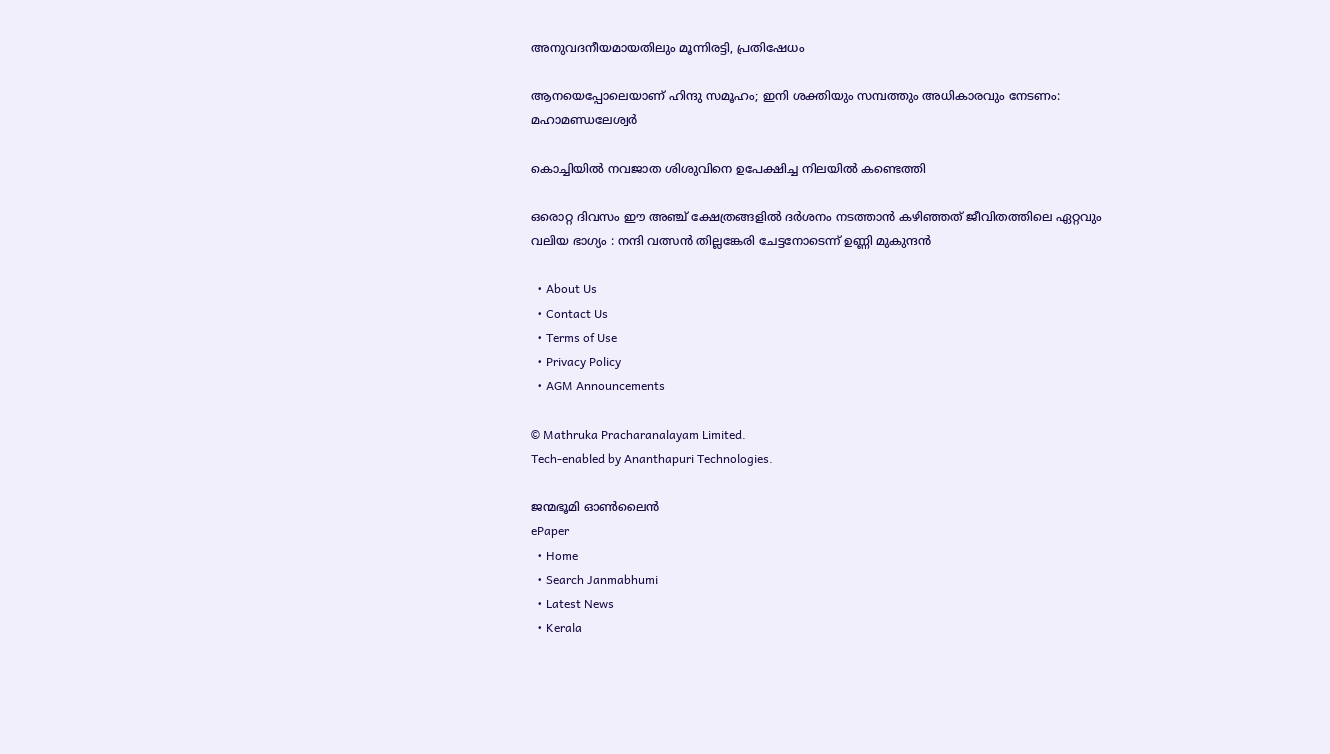അനുവദനീയമായതിലും മൂന്നിരട്ടി, പ്രതിഷേധം

ആനയെപ്പോലെയാണ് ഹിന്ദു സമൂഹം; ഇനി ശക്തിയും സമ്പത്തും അധികാരവും നേടണം: മഹാമണ്ഡലേശ്വർ

കൊച്ചിയില്‍ നവജാത ശിശുവിനെ ഉപേക്ഷിച്ച നിലയില്‍ കണ്ടെത്തി

ഒരൊറ്റ ദിവസം ഈ അഞ്ച് ക്ഷേത്രങ്ങളിൽ ദർശനം നടത്താൻ കഴിഞ്ഞത് ജീവിതത്തിലെ ഏറ്റവും വലിയ ഭാഗ്യം : നന്ദി വത്സൻ തില്ലങ്കേരി ചേട്ടനോടെന്ന് ഉണ്ണി മുകുന്ദൻ

  • About Us
  • Contact Us
  • Terms of Use
  • Privacy Policy
  • AGM Announcements

© Mathruka Pracharanalayam Limited.
Tech-enabled by Ananthapuri Technologies.

ജന്മഭൂമി ഓണ്‍ലൈന്‍
ePaper
  • Home
  • Search Janmabhumi
  • Latest News
  • Kerala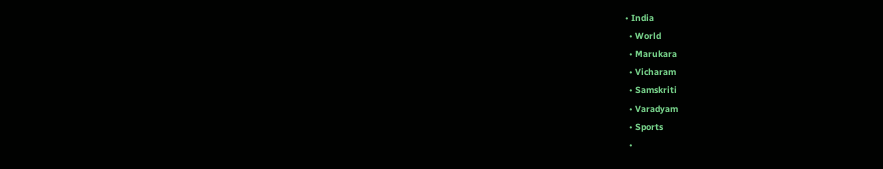• India
  • World
  • Marukara
  • Vicharam
  • Samskriti
  • Varadyam
  • Sports
  •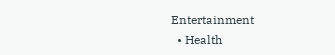Entertainment
  • Health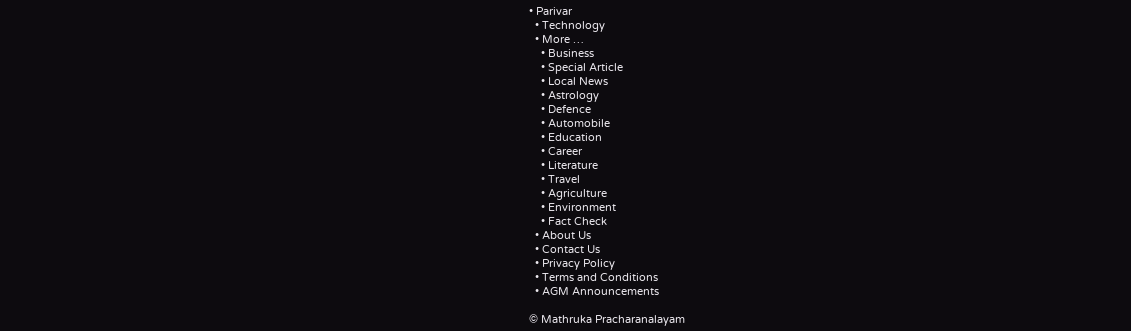• Parivar
  • Technology
  • More …
    • Business
    • Special Article
    • Local News
    • Astrology
    • Defence
    • Automobile
    • Education
    • Career
    • Literature
    • Travel
    • Agriculture
    • Environment
    • Fact Check
  • About Us
  • Contact Us
  • Privacy Policy
  • Terms and Conditions
  • AGM Announcements

© Mathruka Pracharanalayam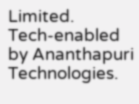Limited.
Tech-enabled by Ananthapuri Technologies.